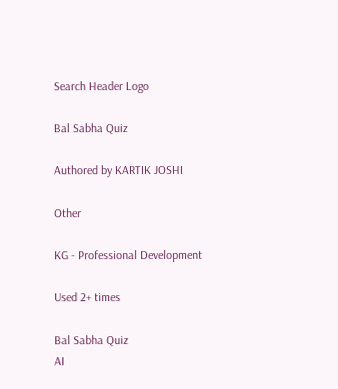Search Header Logo

Bal Sabha Quiz

Authored by KARTIK JOSHI

Other

KG - Professional Development

Used 2+ times

Bal Sabha Quiz
AI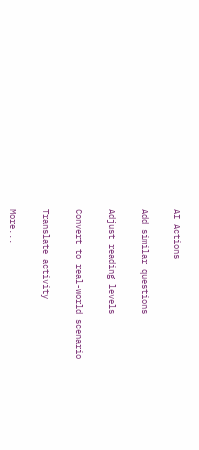AI Actions

Add similar questions

Adjust reading levels

Convert to real-world scenario

Translate activity

More...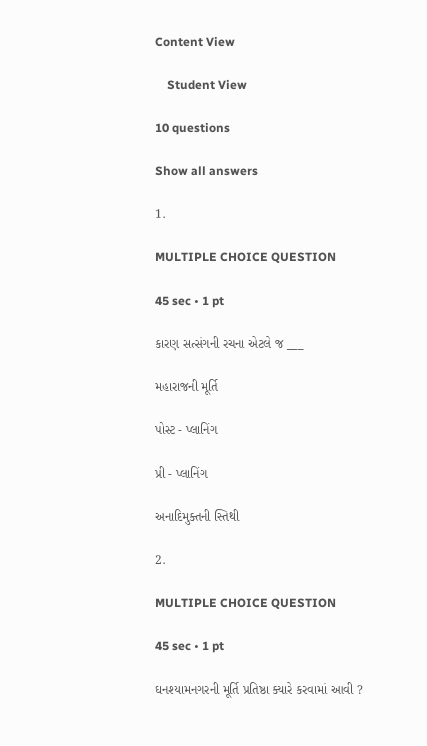Content View

    Student View

10 questions

Show all answers

1.

MULTIPLE CHOICE QUESTION

45 sec • 1 pt

કારણ સત્સંગની રચના એટલે જ ___

મહારાજની મૂર્તિ

પોસ્ટ - પ્લાનિંગ

પ્રી - પ્લાનિંગ

અનાદિમુક્તની સ્તિથી

2.

MULTIPLE CHOICE QUESTION

45 sec • 1 pt

ઘનશ્યામનગરની મૂર્તિ પ્રતિષ્ઠા ક્યારે કરવામાં આવી ?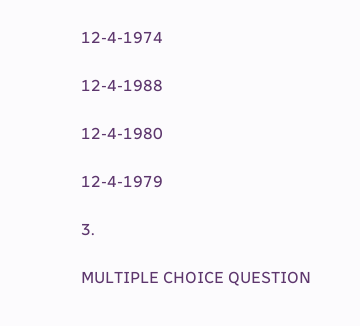12-4-1974

12-4-1988

12-4-1980

12-4-1979

3.

MULTIPLE CHOICE QUESTION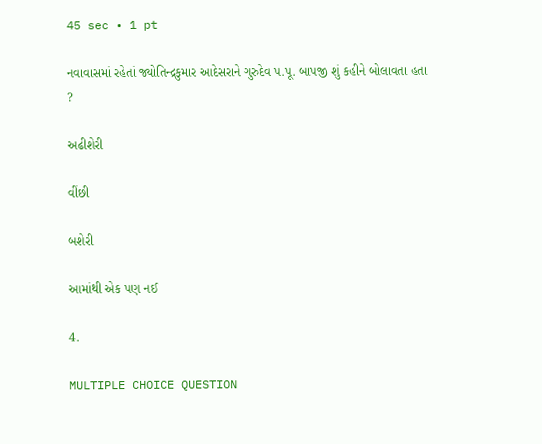45 sec • 1 pt

નવાવાસમાં રહેતાં જ્યોતિન્દ્રકુમાર આદેસરાને ગુરુદેવ પ.પૂ. બાપજી શું કહીને બોલાવતા હતા ?

અઢીશેરી

વીંછી

બશેરી

આમાંથી એક પણ નઈ

4.

MULTIPLE CHOICE QUESTION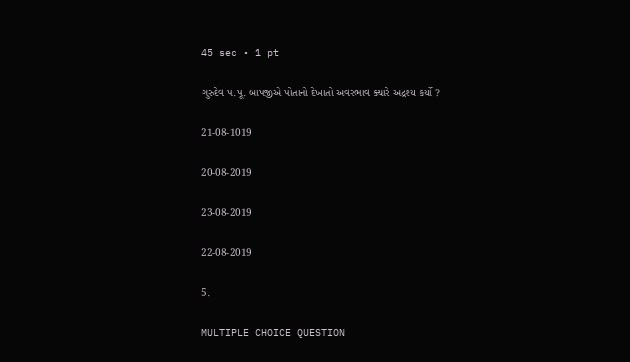45 sec • 1 pt

ગુરુદેવ પ.પૂ. બાપજીએ પોતાનો દેખાતો અવરભાવ ક્યારે અદ્રશ્ય કર્યો ?

21-08-1019

20-08-2019

23-08-2019

22-08-2019

5.

MULTIPLE CHOICE QUESTION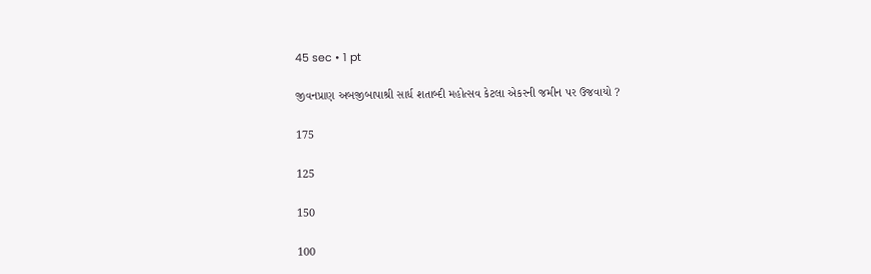45 sec • 1 pt

જીવનપ્રાણ અબજીબાપાશ્રી સાર્ધ શતાબ્દી મહોત્સવ કેટલા એકરની જમીન પર ઉજવાયો ?

175

125

150

100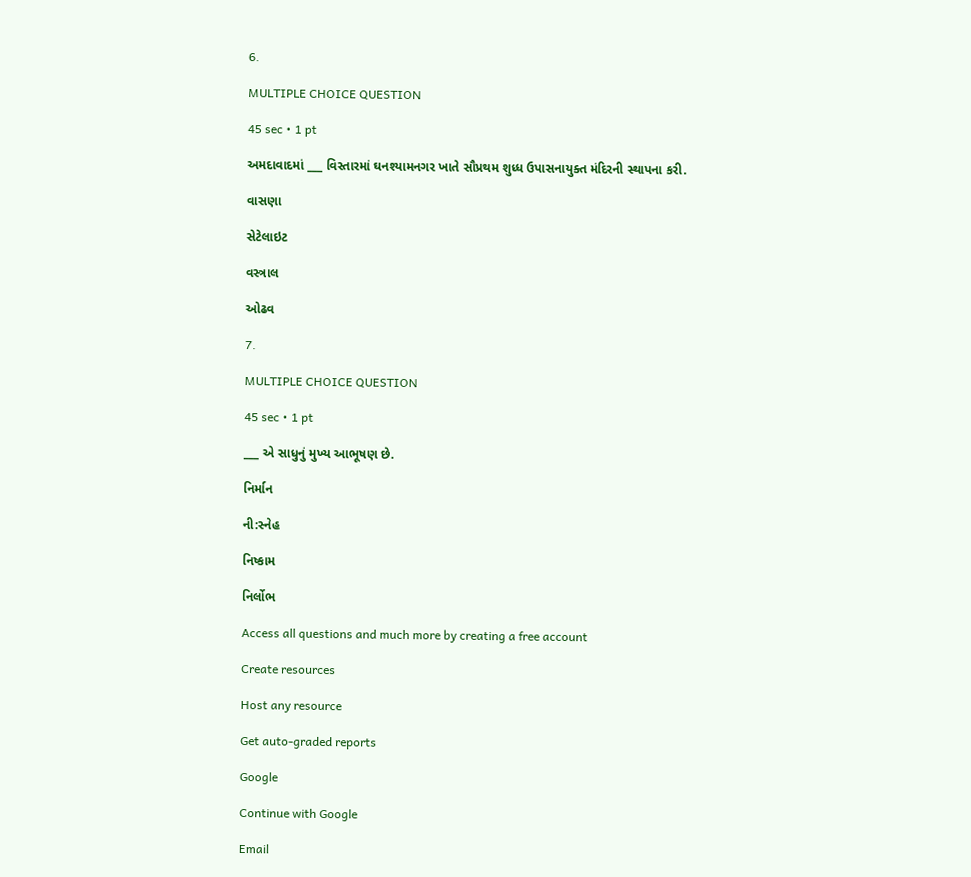6.

MULTIPLE CHOICE QUESTION

45 sec • 1 pt

અમદાવાદમાં ___ વિસ્તારમાં ઘનશ્યામનગર ખાતે સૌપ્રથમ શુધ્ધ ઉપાસનાયુક્ત મંદિરની સ્થાપના કરી.

વાસણા

સેટેલાઇટ

વસ્ત્રાલ

ઓઢવ

7.

MULTIPLE CHOICE QUESTION

45 sec • 1 pt

___ એ સાધુનું મુખ્ય આભૂષણ છે.

નિર્માન

ની:સ્નેહ

નિષ્કામ

નિર્લોભ

Access all questions and much more by creating a free account

Create resources

Host any resource

Get auto-graded reports

Google

Continue with Google

Email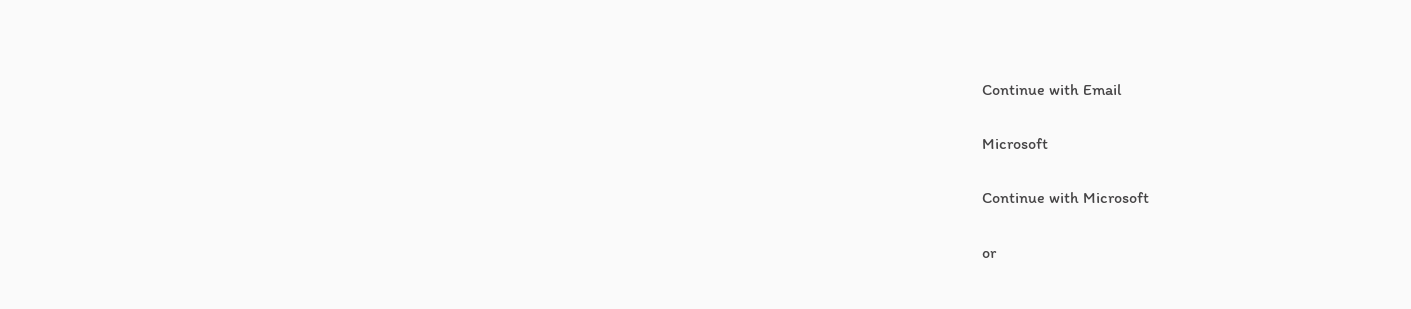Continue with Email

Microsoft

Continue with Microsoft

or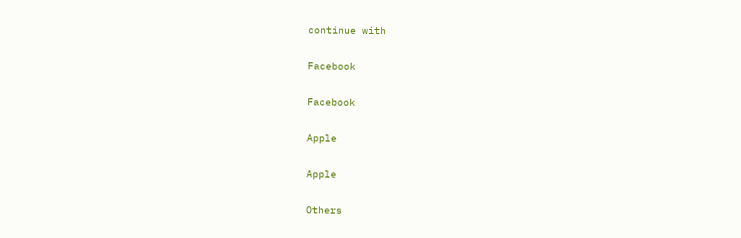continue with

Facebook

Facebook

Apple

Apple

Others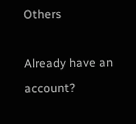Others

Already have an account?